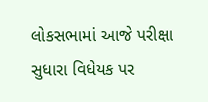લોકસભામાં આજે પરીક્ષા સુધારા વિધેયક પર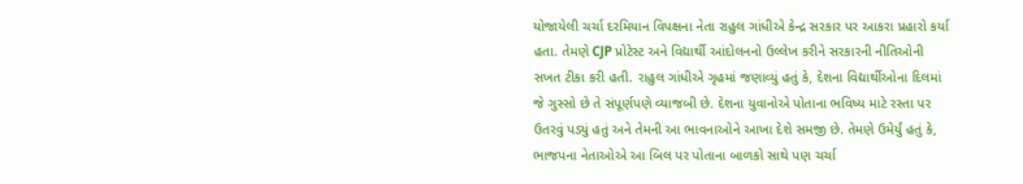યોજાયેલી ચર્ચા દરમિયાન વિપક્ષના નેતા રાહુલ ગાંધીએ કેન્દ્ર સરકાર પર આકરા પ્રહારો કર્યા હતા. તેમણે CJP પ્રોટેસ્ટ અને વિદ્યાર્થી આંદોલનનો ઉલ્લેખ કરીને સરકારની નીતિઓની સખત ટીકા કરી હતી. રાહુલ ગાંધીએ ગૃહમાં જણાવ્યું હતું કે, દેશના વિદ્યાર્થીઓના દિલમાં જે ગુસ્સો છે તે સંપૂર્ણપણે વ્યાજબી છે. દેશના યુવાનોએ પોતાના ભવિષ્ય માટે રસ્તા પર ઉતરવું પડ્યું હતું અને તેમની આ ભાવનાઓને આખા દેશે સમજી છે. તેમણે ઉમેર્યું હતું કે, ભાજપના નેતાઓએ આ બિલ પર પોતાના બાળકો સાથે પણ ચર્ચા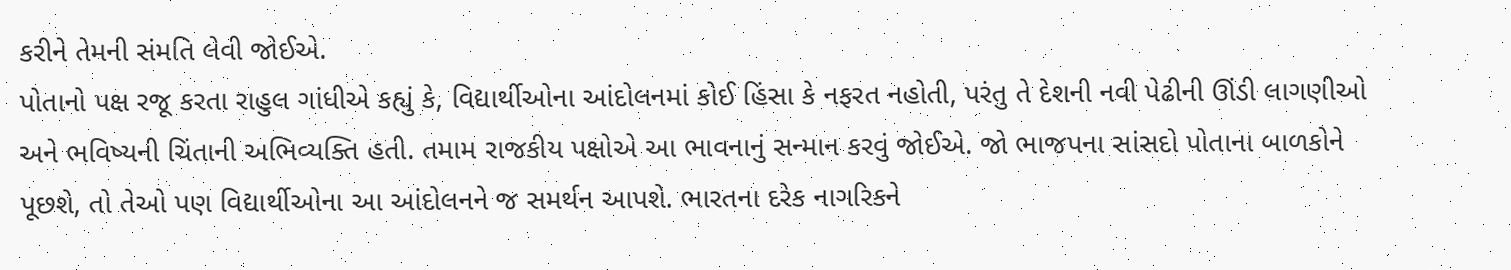કરીને તેમની સંમતિ લેવી જોઈએ.
પોતાનો પક્ષ રજૂ કરતા રાહુલ ગાંધીએ કહ્યું કે, વિદ્યાર્થીઓના આંદોલનમાં કોઈ હિંસા કે નફરત નહોતી, પરંતુ તે દેશની નવી પેઢીની ઊંડી લાગણીઓ અને ભવિષ્યની ચિંતાની અભિવ્યક્તિ હતી. તમામ રાજકીય પક્ષોએ આ ભાવનાનું સન્માન કરવું જોઈએ. જો ભાજપના સાંસદો પોતાના બાળકોને પૂછશે, તો તેઓ પણ વિદ્યાર્થીઓના આ આંદોલનને જ સમર્થન આપશે. ભારતના દરેક નાગરિકને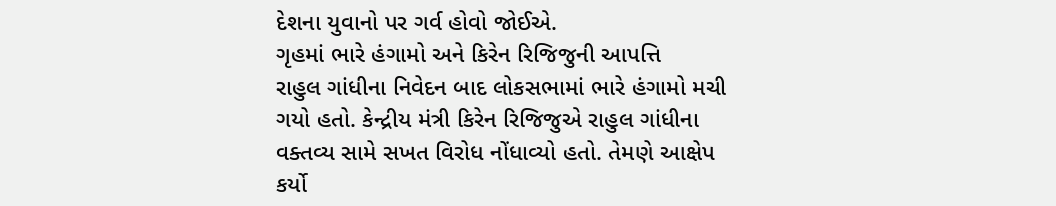દેશના યુવાનો પર ગર્વ હોવો જોઈએ.
ગૃહમાં ભારે હંગામો અને કિરેન રિજિજુની આપત્તિ
રાહુલ ગાંધીના નિવેદન બાદ લોકસભામાં ભારે હંગામો મચી ગયો હતો. કેન્દ્રીય મંત્રી કિરેન રિજિજુએ રાહુલ ગાંધીના વક્તવ્ય સામે સખત વિરોધ નોંધાવ્યો હતો. તેમણે આક્ષેપ કર્યો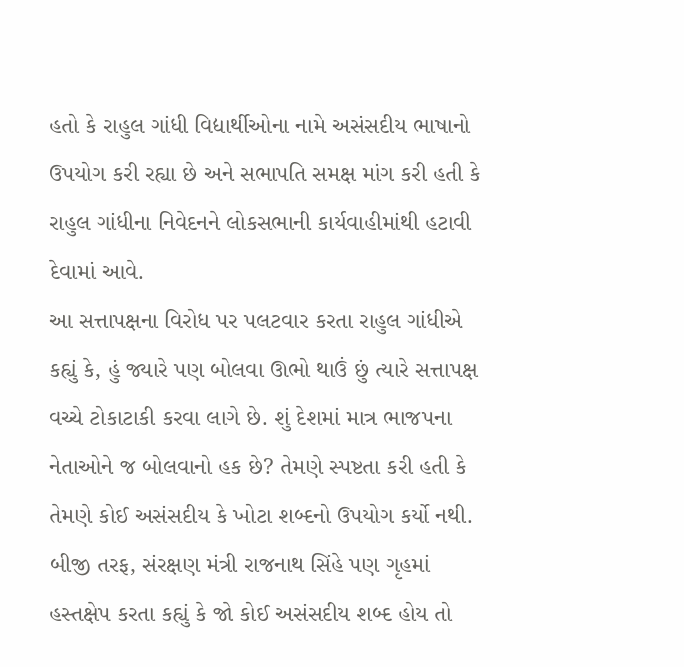હતો કે રાહુલ ગાંધી વિદ્યાર્થીઓના નામે અસંસદીય ભાષાનો ઉપયોગ કરી રહ્યા છે અને સભાપતિ સમક્ષ માંગ કરી હતી કે રાહુલ ગાંધીના નિવેદનને લોકસભાની કાર્યવાહીમાંથી હટાવી દેવામાં આવે.
આ સત્તાપક્ષના વિરોધ પર પલટવાર કરતા રાહુલ ગાંધીએ કહ્યું કે, હું જ્યારે પણ બોલવા ઊભો થાઉં છું ત્યારે સત્તાપક્ષ વચ્ચે ટોકાટાકી કરવા લાગે છે. શું દેશમાં માત્ર ભાજપના નેતાઓને જ બોલવાનો હક છે? તેમણે સ્પષ્ટતા કરી હતી કે તેમણે કોઈ અસંસદીય કે ખોટા શબ્દનો ઉપયોગ કર્યો નથી. બીજી તરફ, સંરક્ષણ મંત્રી રાજનાથ સિંહે પણ ગૃહમાં હસ્તક્ષેપ કરતા કહ્યું કે જો કોઈ અસંસદીય શબ્દ હોય તો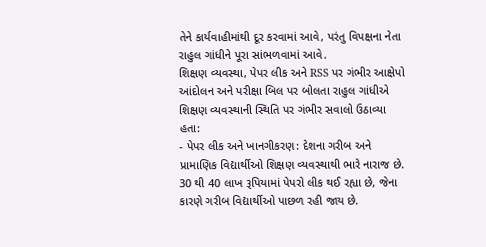તેને કાર્યવાહીમાંથી દૂર કરવામાં આવે, પરંતુ વિપક્ષના નેતા રાહુલ ગાંધીને પૂરા સાંભળવામાં આવે.
શિક્ષણ વ્યવસ્થા, પેપર લીક અને RSS પર ગંભીર આક્ષેપો
આંદોલન અને પરીક્ષા બિલ પર બોલતા રાહુલ ગાંધીએ શિક્ષણ વ્યવસ્થાની સ્થિતિ પર ગંભીર સવાલો ઉઠાવ્યા હતા:
- પેપર લીક અને ખાનગીકરણ: દેશના ગરીબ અને પ્રામાણિક વિદ્યાર્થીઓ શિક્ષણ વ્યવસ્થાથી ભારે નારાજ છે. 30 થી 40 લાખ રૂપિયામાં પેપરો લીક થઈ રહ્યા છે, જેના કારણે ગરીબ વિદ્યાર્થીઓ પાછળ રહી જાય છે.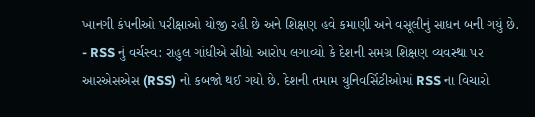ખાનગી કંપનીઓ પરીક્ષાઓ યોજી રહી છે અને શિક્ષણ હવે કમાણી અને વસૂલીનું સાધન બની ગયું છે.
- RSS નું વર્ચસ્વ: રાહુલ ગાંધીએ સીધો આરોપ લગાવ્યો કે દેશની સમગ્ર શિક્ષણ વ્યવસ્થા પર આરએસએસ (RSS) નો કબજો થઈ ગયો છે. દેશની તમામ યુનિવર્સિટીઓમાં RSS ના વિચારો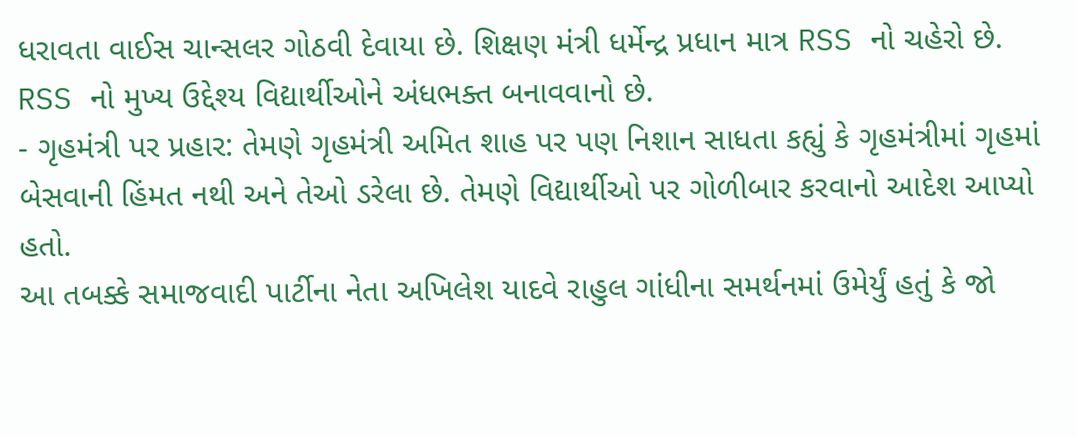ધરાવતા વાઈસ ચાન્સલર ગોઠવી દેવાયા છે. શિક્ષણ મંત્રી ધર્મેન્દ્ર પ્રધાન માત્ર RSS નો ચહેરો છે. RSS નો મુખ્ય ઉદ્દેશ્ય વિદ્યાર્થીઓને અંધભક્ત બનાવવાનો છે.
- ગૃહમંત્રી પર પ્રહાર: તેમણે ગૃહમંત્રી અમિત શાહ પર પણ નિશાન સાધતા કહ્યું કે ગૃહમંત્રીમાં ગૃહમાં બેસવાની હિંમત નથી અને તેઓ ડરેલા છે. તેમણે વિદ્યાર્થીઓ પર ગોળીબાર કરવાનો આદેશ આપ્યો હતો.
આ તબક્કે સમાજવાદી પાર્ટીના નેતા અખિલેશ યાદવે રાહુલ ગાંધીના સમર્થનમાં ઉમેર્યું હતું કે જો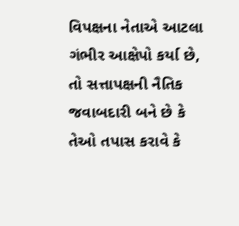વિપક્ષના નેતાએ આટલા ગંભીર આક્ષેપો કર્યા છે, તો સત્તાપક્ષની નૈતિક જવાબદારી બને છે કે તેઓ તપાસ કરાવે કે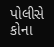પોલીસે કોના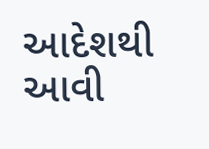આદેશથી આવી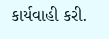કાર્યવાહી કરી.